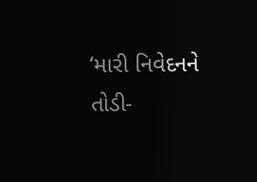‘મારી નિવેદનને તોડી-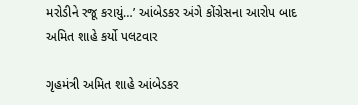મરોડીને રજૂ કરાયું…’ આંબેડકર અંગે કોંગ્રેસના આરોપ બાદ અમિત શાહે કર્યો પલટવાર

ગૃહમંત્રી અમિત શાહે આંબેડકર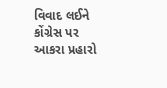વિવાદ લઈને કોંગ્રેસ પર આકરા પ્રહારો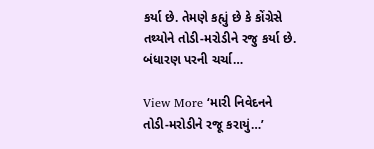કર્યા છે. તેમણે કહ્યું છે કે કોંગ્રેસે તથ્યોને તોડી-મરોડીને રજુ કર્યા છે. બંધારણ પરની ચર્ચા…

View More ‘મારી નિવેદનને તોડી-મરોડીને રજૂ કરાયું…’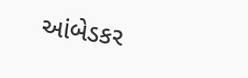આંબેડકર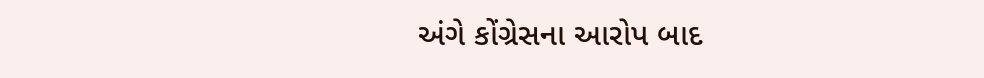અંગે કોંગ્રેસના આરોપ બાદ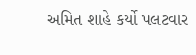અમિત શાહે કર્યો પલટવાર